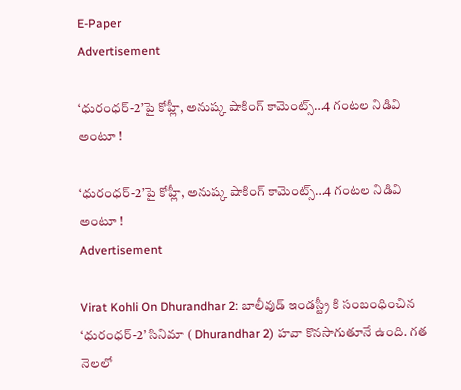E-Paper
Advertisement

‘ధురంధర్-2’పై కోహ్లీ, అనుష్క షాకింగ్ కామెంట్స్‌…4 గంట‌ల నిడివి అంటూ !

‘ధురంధర్-2’పై కోహ్లీ, అనుష్క షాకింగ్ కామెంట్స్‌…4 గంట‌ల నిడివి అంటూ !
Advertisement

Virat Kohli On Dhurandhar 2: బాలీవుడ్ ఇండస్ట్రీ కి సంబంధించిన ‘ధురంధర్-2’ సినిమా ( Dhurandhar 2) హవా కొనసాగుతూనే ఉంది. గత నెలలో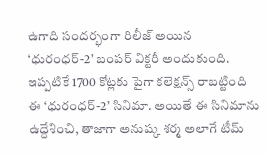ఉగాది సందర్భంగా రిలీజ్ అయిన ‘ధురంధర్-2’ బంపర్ విక్టరీ అందుకుంది. ఇప్పటికే 1700 కోట్లకు పైగా కలెక్షన్స్ రాబట్టింది ఈ ‘ధురంధర్-2’ సినిమా. అయితే ఈ సినిమాను ఉద్దేశించి, తాజాగా అనుష్క శర్మ అలాగే టీమ్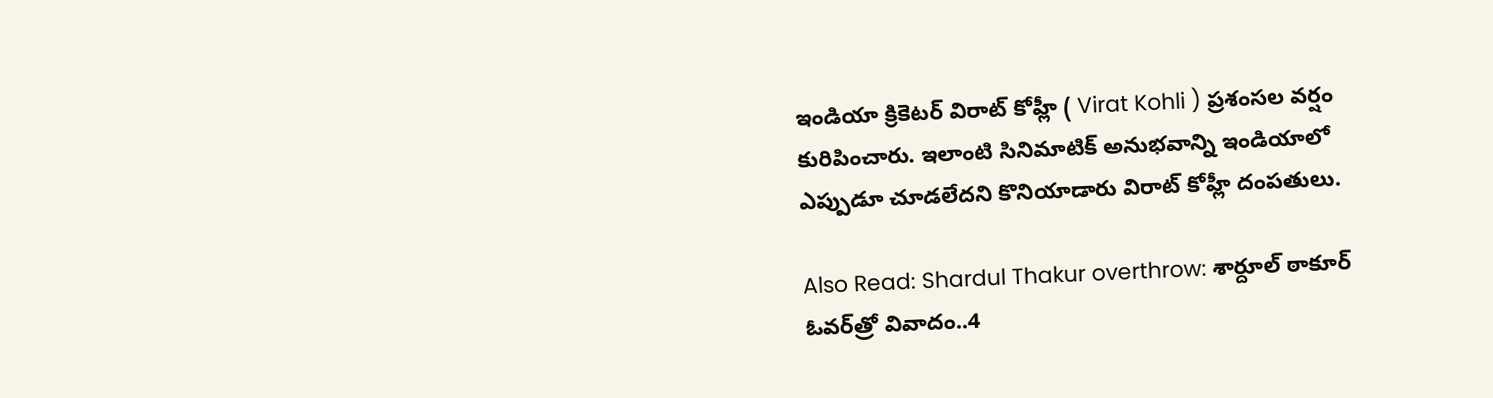ఇండియా క్రికెటర్ విరాట్ కోహ్లీ ( Virat Kohli ) ప్రశంసల వర్షం కురిపించారు. ఇలాంటి సినిమాటిక్ అనుభవాన్ని ఇండియాలో ఎప్పుడూ చూడలేదని కొనియాడారు విరాట్ కోహ్లీ దంపతులు.

Also Read: Shardul Thakur overthrow: శార్దూల్ ఠాకూర్ ఓవర్‌త్రో వివాదం..4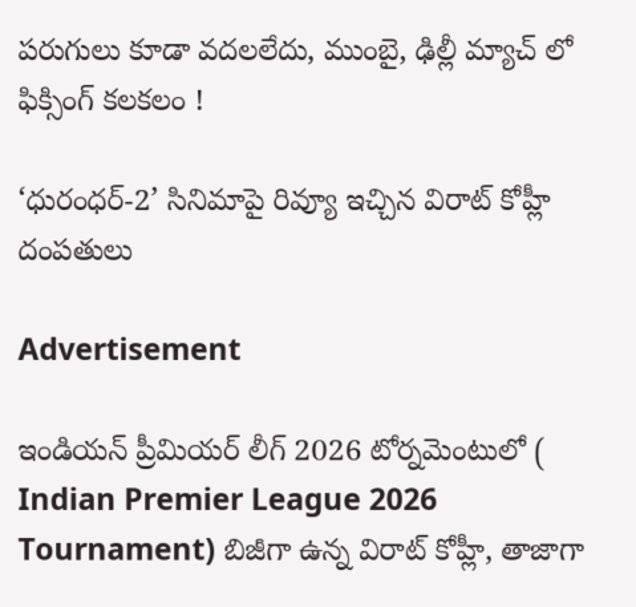ప‌రుగులు కూడా వ‌ద‌ల‌లేదు, ముంబై, ఢిల్లీ మ్యాచ్ లో ఫిక్సింగ్ క‌ల‌క‌లం !

‘ధురంధర్-2’ సినిమాపై రివ్యూ ఇచ్చిన విరాట్ కోహ్లీ దంపతులు

Advertisement

ఇండియన్ ప్రీమియర్ లీగ్ 2026 టోర్నమెంటులో ( Indian Premier League 2026 Tournament) బిజీగా ఉన్న విరాట్ కోహ్లీ, తాజాగా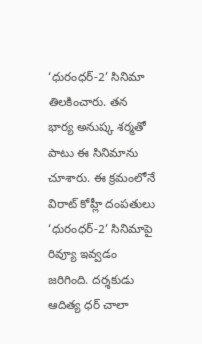‘ధురంధర్-2’ సినిమా తిలకించారు. తన భార్య అనుష్క శర్మతో పాటు ఈ సినిమాను చూశారు. ఈ క్రమంలోనే విరాట్ కోహ్లీ దంపతులు ‘ధురంధర్-2’ సినిమాపై రివ్యూ ఇవ్వడం జరిగింది. దర్శకుడు ఆదిత్య ధర్ చాలా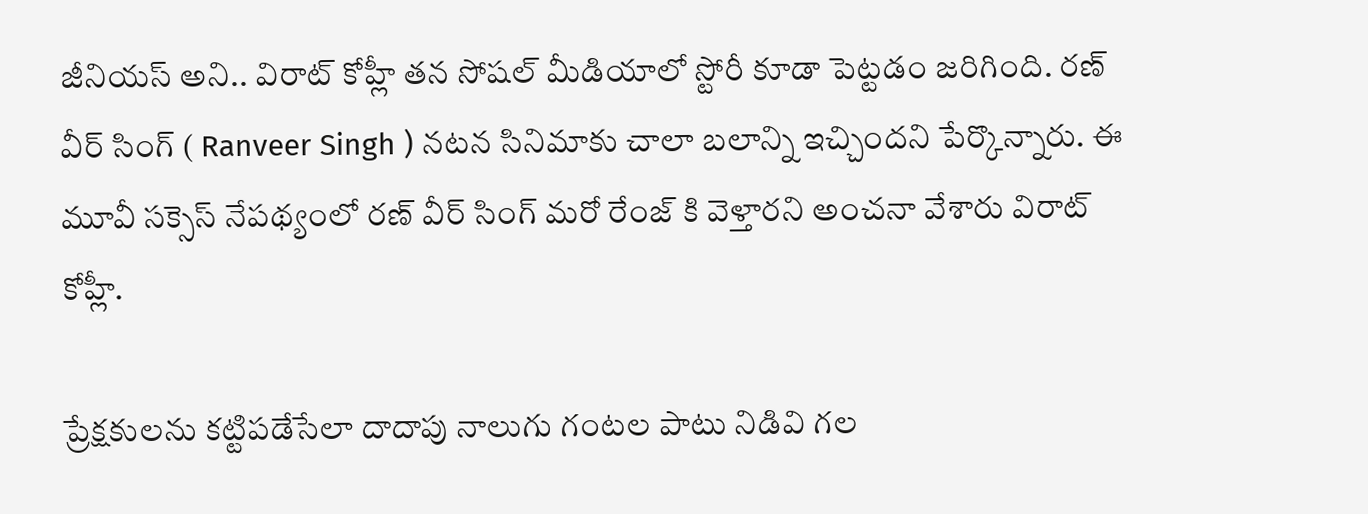జీనియస్ అని.. విరాట్ కోహ్లీ తన సోషల్ మీడియాలో స్టోరీ కూడా పెట్టడం జరిగింది. రణ్‌ వీర్ సింగ్ ( Ranveer Singh ) నటన సినిమాకు చాలా బలాన్ని ఇచ్చిందని పేర్కొన్నారు. ఈ మూవీ సక్సెస్ నేపథ్యంలో ర‌ణ్ వీర్ సింగ్ మరో రేంజ్ కి వెళ్తారని అంచనా వేశారు విరాట్ కోహ్లీ.

ప్రేక్షకులను కట్టిపడేసేలా దాదాపు నాలుగు గంటల పాటు నిడివి గల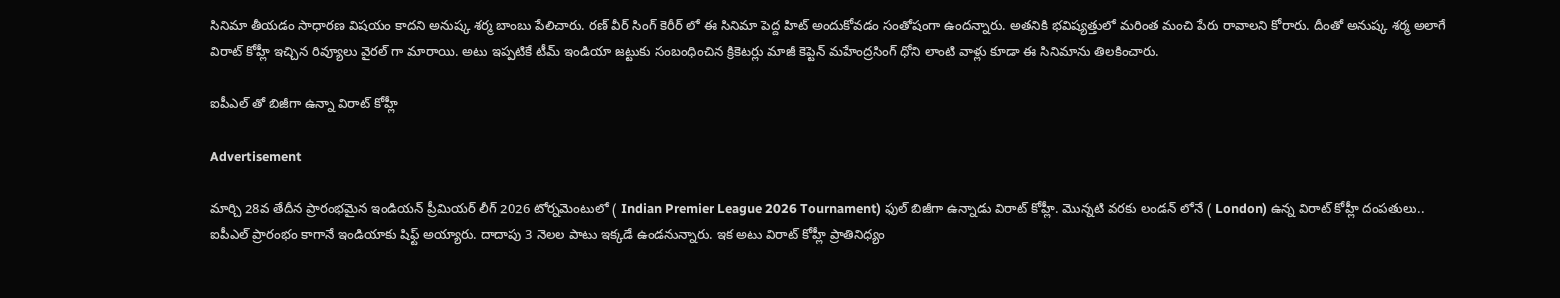సినిమా తీయడం సాధారణ విషయం కాదని అనుష్క శర్మ బాంబు పేలిచారు. రణ్‌ వీర్ సింగ్ కెరీర్ లో ఈ సినిమా పెద్ద హిట్ అందుకోవడం సంతోషంగా ఉందన్నారు. అతనికి భవిష్యత్తులో మరింత మంచి పేరు రావాలని కోరారు. దీంతో అనుష్క శర్మ అలాగే విరాట్ కోహ్లీ ఇచ్చిన రివ్యూలు వైరల్ గా మారాయి. అటు ఇప్పటికే టీమ్ ఇండియా జట్టుకు సంబంధించిన క్రికెటర్లు మాజీ కెప్టెన్ మహేంద్రసింగ్ ధోని లాంటి వాళ్లు కూడా ఈ సినిమాను తిలకించారు.

ఐపీఎల్ తో బిజీగా ఉన్నా విరాట్ కోహ్లీ

Advertisement

మార్చి 28వ తేదీన ప్రారంభమైన ఇండియన్ ప్రీమియర్ లీగ్ 2026 టోర్నమెంటులో ( Indian Premier League 2026 Tournament) ఫుల్ బిజీగా ఉన్నాడు విరాట్ కోహ్లీ. మొన్నటి వరకు లండన్ లోనే ( London) ఉన్న విరాట్ కోహ్లీ దంపతులు.. ఐపీఎల్ ప్రారంభం కాగానే ఇండియాకు షిఫ్ట్ అయ్యారు. దాదాపు 3 నెలల పాటు ఇక్కడే ఉండనున్నారు. ఇక అటు విరాట్ కోహ్లీ ప్రాతినిధ్యం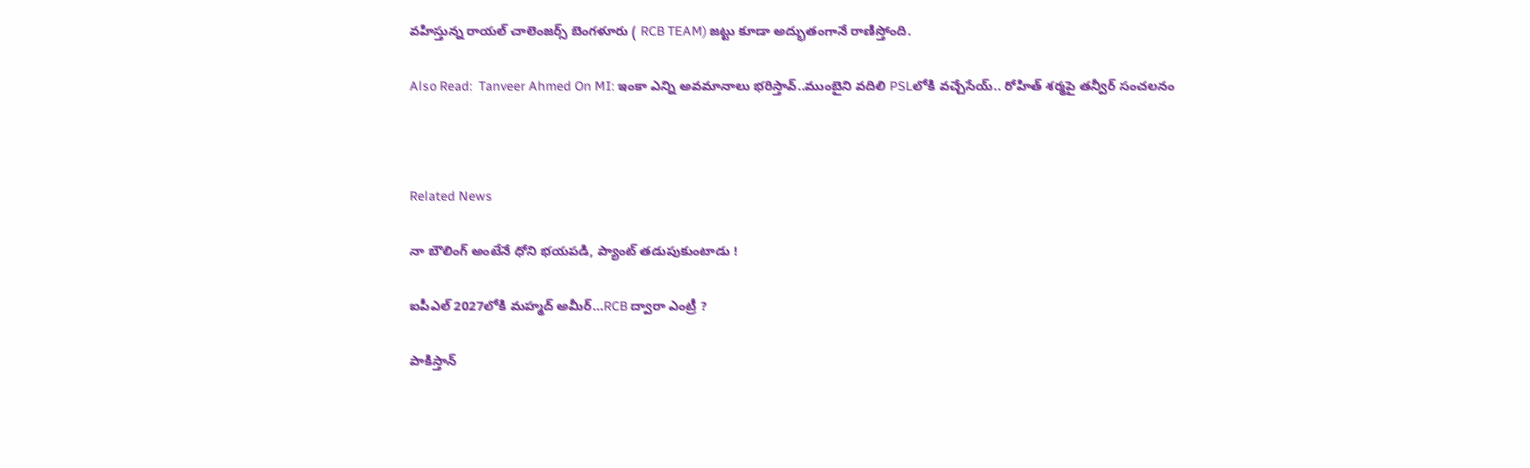వహిస్తున్న రాయల్ చాలెంజర్స్ బెంగళూరు ( RCB TEAM) జట్టు కూడా అద్భుతంగానే రాణిస్తోంది.

Also Read:  Tanveer Ahmed On MI: ఇంకా ఎన్ని అవ‌మానాలు భ‌రిస్తావ్..ముంబైని వ‌దిలి PSLలోకి వ‌చ్చేసేయ్‌.. రోహిత్ శ‌ర్మ‌పై త‌న్వీర్ సంచ‌ల‌నం



Related News

నా బౌలింగ్ అంటేనే ధోని భ‌య‌ప‌డి, ప్యాంట్ త‌డుపుకుంటాడు !

ఐపీఎల్ 2027లోకి మహ్మద్ అమీర్…RCB ద్వారా ఎంట్రీ ?

పాకిస్తాన్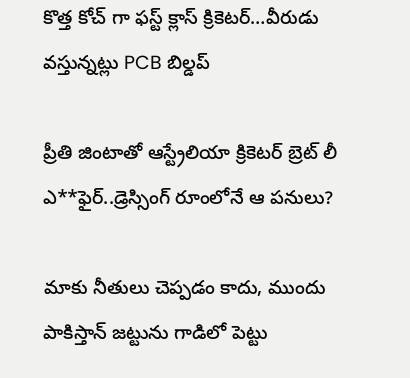కొత్త‌ కోచ్ గా ఫ‌స్ట్ క్లాస్ క్రికెట‌ర్‌…వీరుడు వ‌స్తున్న‌ట్లు PCB బిల్డ‌ప్

ప్రీతి జింటాతో ఆస్ట్రేలియా క్రికెట‌ర్‌ బ్రెట్ లీ ఎ**ఫైర్‌..డ్రెస్సింగ్ రూంలోనే ఆ ప‌నులు?

మాకు నీతులు చెప్ప‌డం కాదు, ముందు పాకిస్తాన్ జ‌ట్టును గాడిలో పెట్టు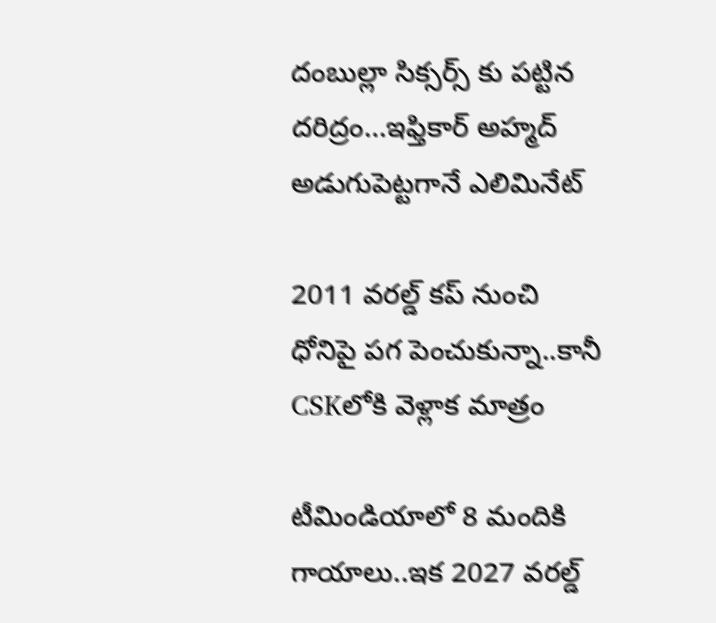దంబుల్లా సిక్సర్స్ కు ప‌ట్టిన ద‌రిద్రం…ఇఫ్తికార్ అహ్మద్ అడుగుపెట్ట‌గానే ఎలిమినేట్

2011 వ‌ర‌ల్డ్ క‌ప్ నుంచి ధోనిపై ప‌గ పెంచుకున్నా..కానీ CSKలోకి వెళ్లాక మాత్రం

టీమిండియాలో 8 మందికి గాయాలు..ఇక 2027 వ‌ర‌ల్డ్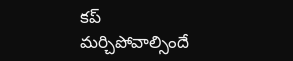క‌ప్ మ‌ర్చిపోవాల్సిందే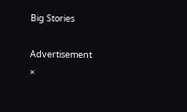Big Stories

Advertisement
×